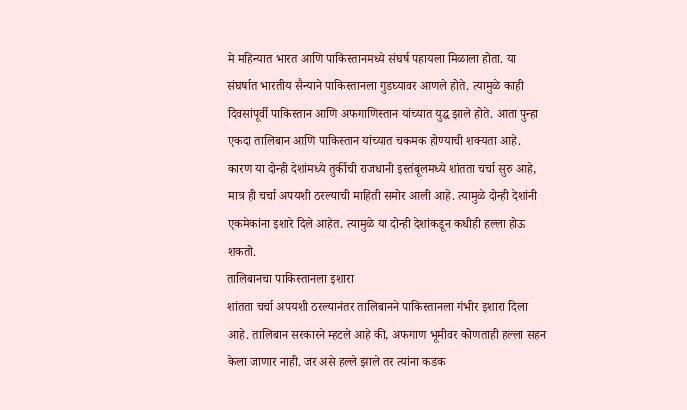मे महिन्यात भारत आणि पाकिस्तानमध्ये संघर्ष पहायला मिळाला होता. या संघर्षात भारतीय सैन्याने पाकिस्तानला गुडघ्यावर आणले होते. त्यामुळे काही दिवसांपूर्वी पाकिस्तान आणि अफगाणिस्तान यांच्यात युद्ध झाले होते. आता पुन्हा एकदा तालिबान आणि पाकिस्तान यांच्यात चकमक होण्याची शक्यता आहे. कारण या दोन्ही देशांमध्ये तुर्कीची राजधानी इस्तंबूलमध्ये शांतता चर्चा सुरु आहे, मात्र ही चर्चा अपयशी ठरल्याची माहिती समोर आली आहे. त्यामुळे दोन्ही देशांनी एकमेकांना इशारे दिले आहेत. त्यामुळे या दोन्ही देशांकडून कधीही हल्ला होऊ शकतो.
तालिबानचा पाकिस्तानला इशारा
शांतता चर्चा अपयशी ठरल्यानंतर तालिबानने पाकिस्तानला गंभीर इशारा दिला आहे. तालिबान सरकारने म्हटले आहे की, अफगाण भूमीवर कोणताही हल्ला सहन केला जाणार नाही. जर असे हल्ले झाले तर त्यांना कडक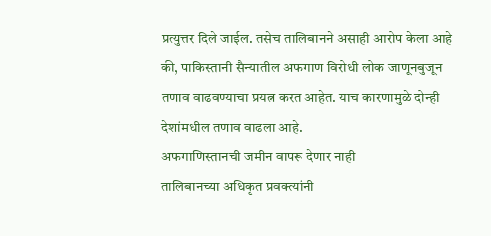प्रत्युत्तर दिले जाईल. तसेच तालिबानने असाही आरोप केला आहे की, पाकिस्तानी सैन्यातील अफगाण विरोधी लोक जाणूनबुजून तणाव वाढवण्याचा प्रयत्न करत आहेत. याच कारणामुळे दोन्ही देशांमधील तणाव वाढला आहे.
अफगाणिस्तानची जमीन वापरू देणार नाही
तालिबानच्या अधिकृत प्रवक्त्यांनी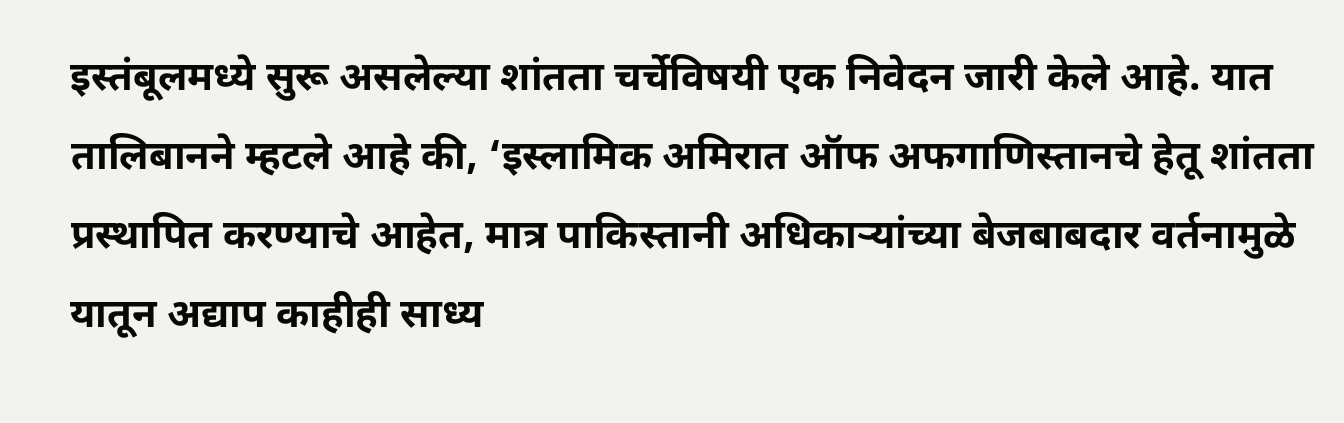इस्तंबूलमध्ये सुरू असलेल्या शांतता चर्चेविषयी एक निवेदन जारी केले आहे. यात तालिबानने म्हटले आहे की, ‘इस्लामिक अमिरात ऑफ अफगाणिस्तानचे हेतू शांतता प्रस्थापित करण्याचे आहेत, मात्र पाकिस्तानी अधिकाऱ्यांच्या बेजबाबदार वर्तनामुळे यातून अद्याप काहीही साध्य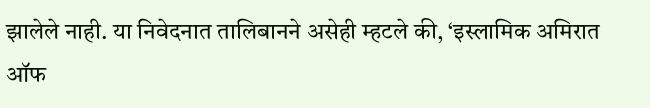झालेले नाही. या निवेदनात तालिबानने असेही म्हटले की, ‘इस्लामिक अमिरात ऑफ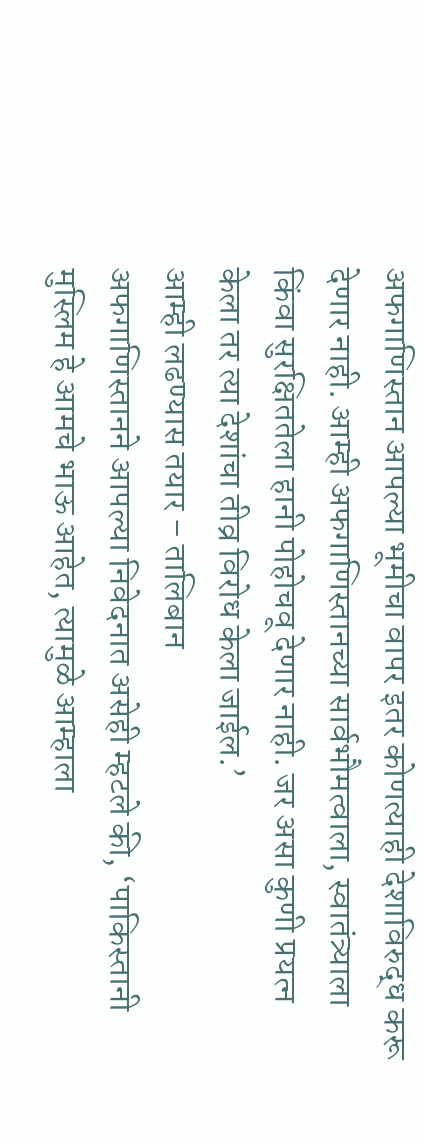अफगाणिस्तान आपल्या भूमीचा वापर इतर कोणत्याही देशाविरुद्ध करू देणार नाही. आम्ही अफगाणिस्तानच्या सार्वभौमत्वाला, स्वातंत्र्याला किंवा सुरक्षिततेला हानी पोहोचवू देणार नाही. जर असा कुणी प्रयत्न केला तर त्या देशांचा तीव्र विरोध केला जाईल.’
आम्ही लढण्यास तयार – तालिबान
अफगाणिस्तानने आपल्या निवेदनात असेही म्हटले की, ‘पाकिस्तानी मुस्लिम हे आमचे भाऊ आहेत, त्यामुळे आम्हाला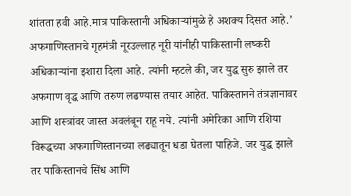शांतता हवी आहे.मात्र पाकिस्तानी अधिकाऱ्यांमुळे हे अशक्य दिसत आहे.’ अफगाणिस्तानचे गृहमंत्री नूरउल्लाह नूरी यांनीही पाकिस्तानी लष्करी अधिकाऱ्यांना इशारा दिला आहे. त्यांनी म्हटले की, जर युद्ध सुरु झाले तर अफगाण वृद्ध आणि तरुण लढण्यास तयार आहेत. पाकिस्तानने तंत्रज्ञानावर आणि शस्त्रांवर जास्त अवलंबून राहू नये. त्यांनी अमेरिका आणि रशिया विरूद्धच्या अफगाणिस्तानच्या लढ्यातून धडा घेतला पाहिजे. जर युद्ध झाले तर पाकिस्तानचे सिंध आणि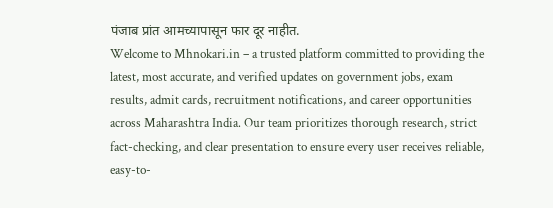पंजाब प्रांत आमच्यापासून फार दूर नाहीत.
Welcome to Mhnokari.in – a trusted platform committed to providing the latest, most accurate, and verified updates on government jobs, exam results, admit cards, recruitment notifications, and career opportunities across Maharashtra India. Our team prioritizes thorough research, strict fact-checking, and clear presentation to ensure every user receives reliable, easy-to-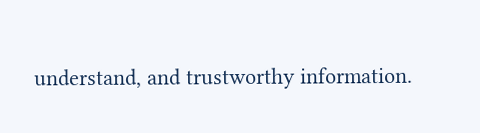understand, and trustworthy information.